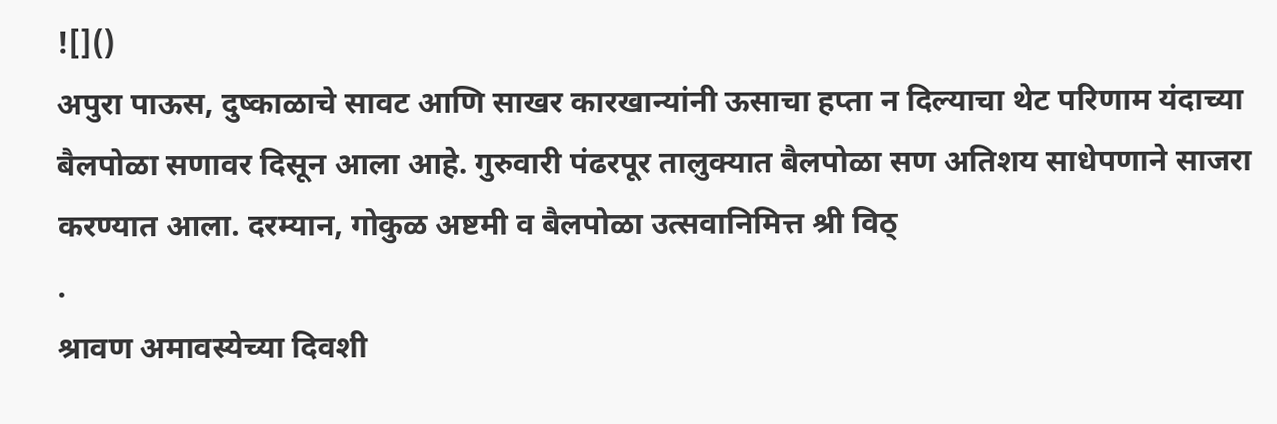![]()
अपुरा पाऊस, दुष्काळाचे सावट आणि साखर कारखान्यांनी ऊसाचा हप्ता न दिल्याचा थेट परिणाम यंदाच्या बैलपोळा सणावर दिसून आला आहे. गुरुवारी पंढरपूर तालुक्यात बैलपोळा सण अतिशय साधेपणाने साजरा करण्यात आला. दरम्यान, गोकुळ अष्टमी व बैलपोळा उत्सवानिमित्त श्री विठ्
.
श्रावण अमावस्येच्या दिवशी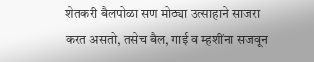शेतकरी बैलपोळा सण मोठ्या उत्साहाने साजरा करत असतो, तसेच बैल, गाई व म्हशींना सजवून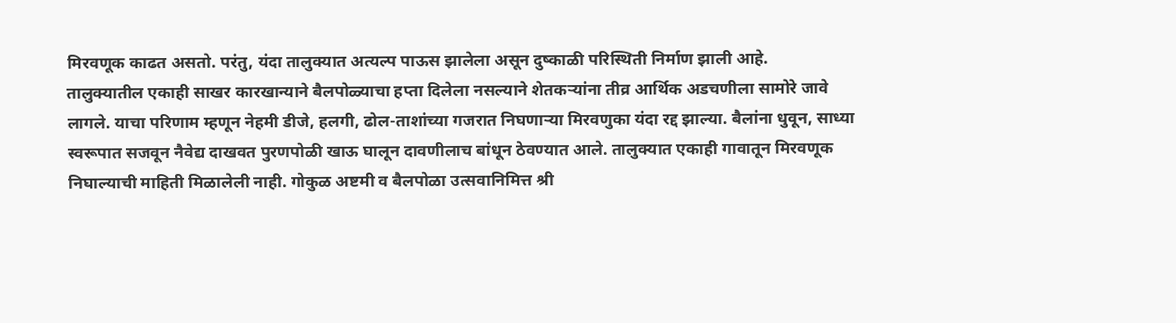मिरवणूक काढत असतो. परंतु, यंदा तालुक्यात अत्यल्प पाऊस झालेला असून दुष्काळी परिस्थिती निर्माण झाली आहे.
तालुक्यातील एकाही साखर कारखान्याने बैलपोळ्याचा हप्ता दिलेला नसल्याने शेतकऱ्यांना तीव्र आर्थिक अडचणीला सामोरे जावे लागले. याचा परिणाम म्हणून नेहमी डीजे, हलगी, ढोल-ताशांच्या गजरात निघणाऱ्या मिरवणुका यंदा रद्द झाल्या. बैलांना धुवून, साध्या स्वरूपात सजवून नैवेद्य दाखवत पुरणपोळी खाऊ घालून दावणीलाच बांधून ठेवण्यात आले. तालुक्यात एकाही गावातून मिरवणूक निघाल्याची माहिती मिळालेली नाही. गोकुळ अष्टमी व बैलपोळा उत्सवानिमित्त श्री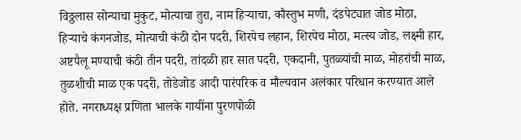विठ्ठलास सोन्याचा मुकुट, मोत्याचा तुरा, नाम हिऱ्याचा, कौस्तुभ मणी, दंडपेट्यात जोड मोठा, हिऱ्याचे कंगनजोड, मोत्याची कंठी दोन पदरी, शिरपेच लहान, शिरपेच मोठा, मत्स्य जोड, लक्ष्मी हार, अष्टपैलू मण्याची कंठी तीन पदरी, तांदळी हार सात पदरी, एकदानी, पुतळ्यांची माळ, मोहरांची माळ, तुळशीची माळ एक पदरी, तोडेजोड आदी पारंपरिक व मौल्यवान अलंकार परिधान करण्यात आले होते. नगराध्यक्ष प्रणिता भालके गायींना पुरणपोळी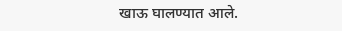खाऊ घालण्यात आले.